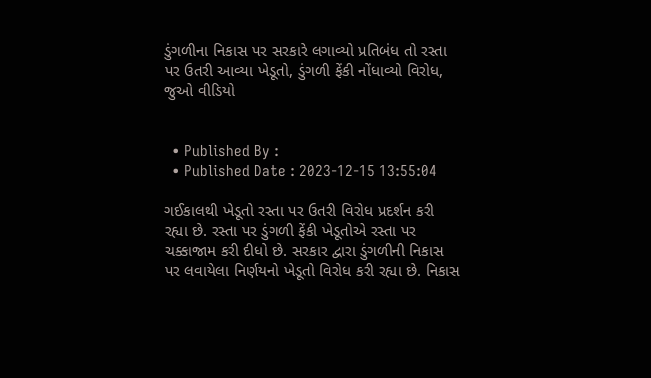ડુંગળીના નિકાસ પર સરકારે લગાવ્યો પ્રતિબંધ તો રસ્તા પર ઉતરી આવ્યા ખેડૂતો, ડુંગળી ફેંકી નોંધાવ્યો વિરોધ, જુઓ વીડિયો


  • Published By :
  • Published Date : 2023-12-15 13:55:04

ગઈકાલથી ખેડૂતો રસ્તા પર ઉતરી વિરોધ પ્રદર્શન કરી રહ્યા છે. રસ્તા પર ડુંગળી ફેંકી ખેડૂતોએ રસ્તા પર ચક્કાજામ કરી દીધો છે. સરકાર દ્વારા ડુંગળીની નિકાસ પર લવાયેલા નિર્ણયનો ખેડૂતો વિરોધ કરી રહ્યા છે. નિકાસ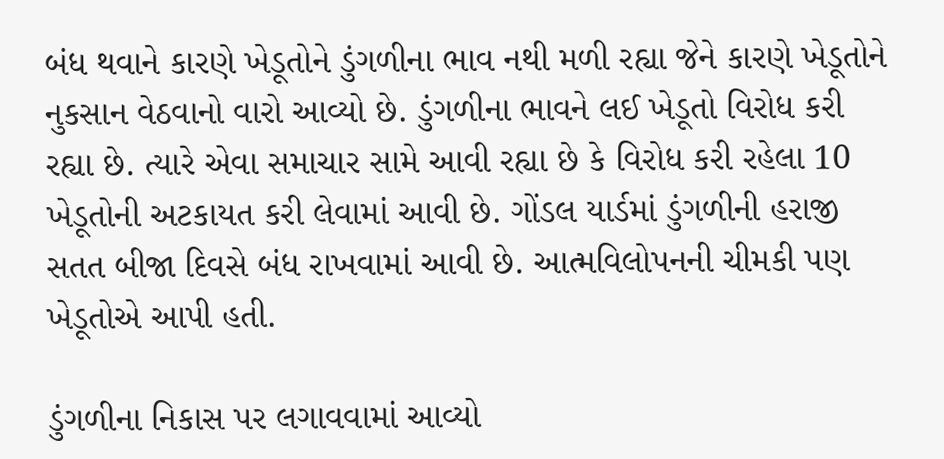બંધ થવાને કારણે ખેડૂતોને ડુંગળીના ભાવ નથી મળી રહ્યા જેને કારણે ખેડૂતોને નુકસાન વેઠવાનો વારો આવ્યો છે. ડુંગળીના ભાવને લઈ ખેડૂતો વિરોધ કરી રહ્યા છે. ત્યારે એવા સમાચાર સામે આવી રહ્યા છે કે વિરોધ કરી રહેલા 10 ખેડૂતોની અટકાયત કરી લેવામાં આવી છે. ગોંડલ યાર્ડમાં ડુંગળીની હરાજી સતત બીજા દિવસે બંધ રાખવામાં આવી છે. આત્મવિલોપનની ચીમકી પણ ખેડૂતોએ આપી હતી.

ડુંગળીના નિકાસ પર લગાવવામાં આવ્યો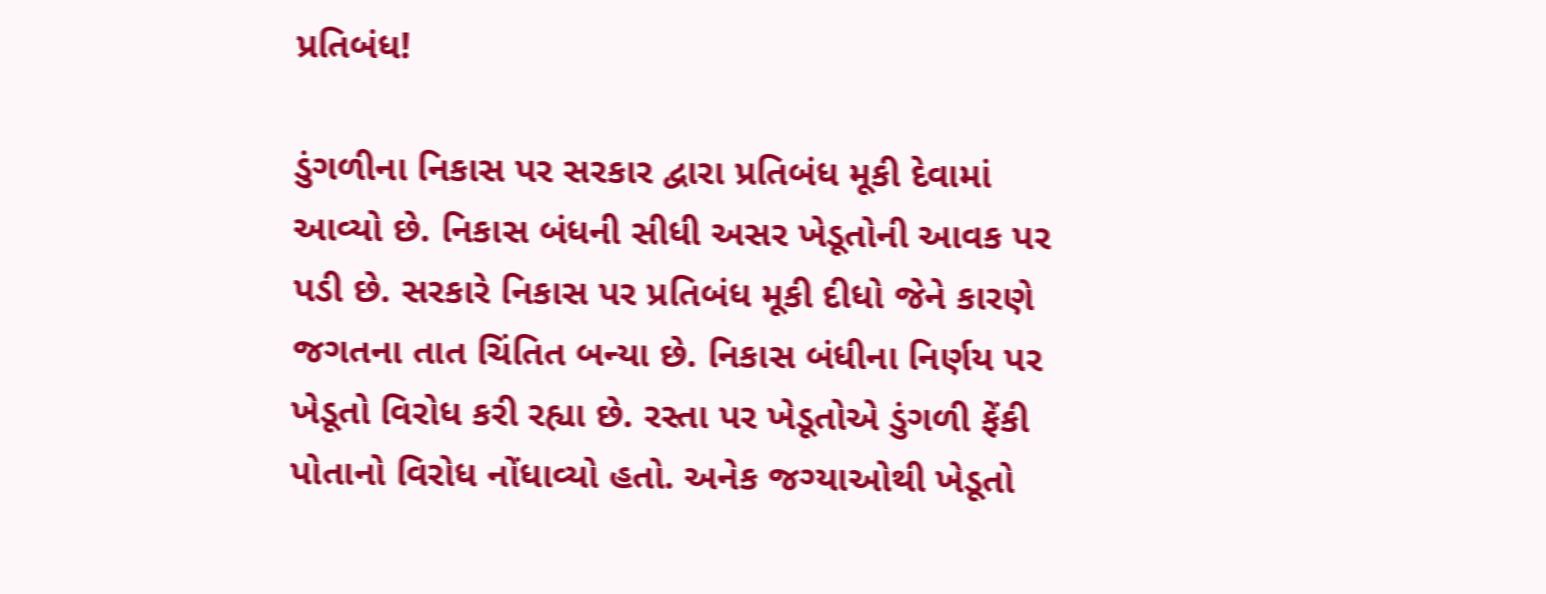પ્રતિબંધ!

ડુંગળીના નિકાસ પર સરકાર દ્વારા પ્રતિબંધ મૂકી દેવામાં આવ્યો છે. નિકાસ બંધની સીધી અસર ખેડૂતોની આવક પર પડી છે. સરકારે નિકાસ પર પ્રતિબંધ મૂકી દીધો જેને કારણે જગતના તાત ચિંતિત બન્યા છે. નિકાસ બંધીના નિર્ણય પર ખેડૂતો વિરોધ કરી રહ્યા છે. રસ્તા પર ખેડૂતોએ ડુંગળી ફેંકી પોતાનો વિરોધ નોંધાવ્યો હતો. અનેક જગ્યાઓથી ખેડૂતો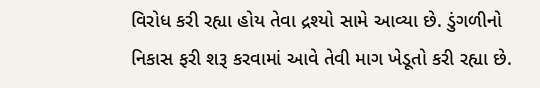વિરોધ કરી રહ્યા હોય તેવા દ્રશ્યો સામે આવ્યા છે. ડુંગળીનો નિકાસ ફરી શરૂ કરવામાં આવે તેવી માગ ખેડૂતો કરી રહ્યા છે.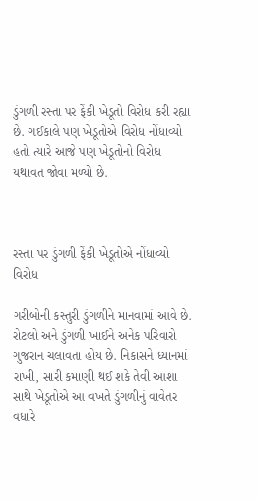ડુંગળી રસ્તા પર ફેંકી ખેડૂતો વિરોધ કરી રહ્યા છે. ગઈકાલે પણ ખેડૂતોએ વિરોધ નોંધાવ્યો હતો ત્યારે આજે પણ ખેડૂતોનો વિરોધ યથાવત જોવા મળ્યો છે.



રસ્તા પર ડુંગળી ફેંકી ખેડૂતોએ નોંધાવ્યો વિરોધ

ગરીબોની કસ્તુરી ડુંગળીને માનવામાં આવે છે. રોટલો અને ડુંગળી ખાઈને અનેક પરિવારો ગુજરાન ચલાવતા હોય છે. નિકાસને ધ્યાનમાં રાખી, સારી કમાણી થઈ શકે તેવી આશા સાથે ખેડૂતોએ આ વખતે ડુંગળીનું વાવેતર વધારે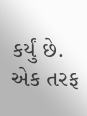કર્યું છે. એક તરફ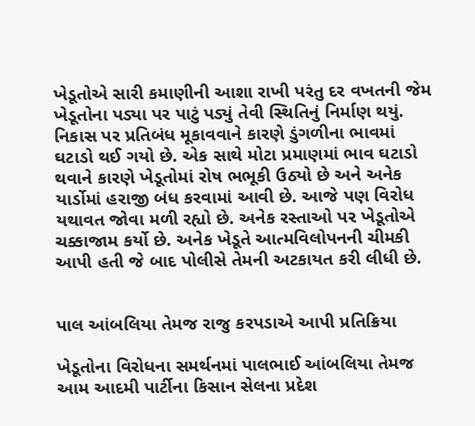ખેડૂતોએ સારી કમાણીની આશા રાખી પરંતુ દર વખતની જેમ ખેડૂતોના પડ્યા પર પાટું પડ્યું તેવી સ્થિતિનું નિર્માણ થયું. નિકાસ પર પ્રતિબંધ મૂકાવવાને કારણે ડુંગળીના ભાવમાં ઘટાડો થઈ ગયો છે. એક સાથે મોટા પ્રમાણમાં ભાવ ઘટાડો થવાને કારણે ખેડૂતોમાં રોષ ભભૂકી ઉઠ્યો છે અને અનેક યાર્ડોમાં હરાજી બંધ કરવામાં આવી છે. આજે પણ વિરોધ યથાવત જોવા મળી રહ્યો છે. અનેક રસ્તાઓ પર ખેડૂતોએ ચક્કાજામ કર્યો છે. અનેક ખેડૂતે આત્મવિલોપનની ચીમકી આપી હતી જે બાદ પોલીસે તેમની અટકાયત કરી લીધી છે.


પાલ આંબલિયા તેમજ રાજુ કરપડાએ આપી પ્રતિક્રિયા

ખેડૂતોના વિરોધના સમર્થનમાં પાલભાઈ આંબલિયા તેમજ આમ આદમી પાર્ટીના કિસાન સેલના પ્રદેશ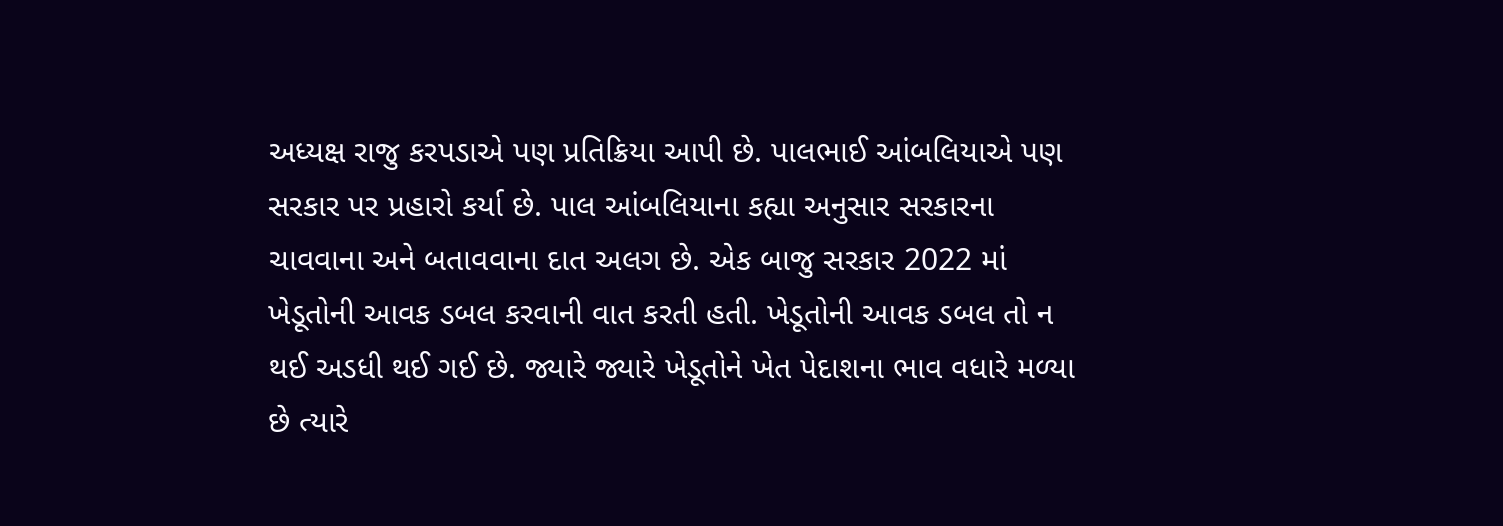અધ્યક્ષ રાજુ કરપડાએ પણ પ્રતિક્રિયા આપી છે. પાલભાઈ આંબલિયાએ પણ સરકાર પર પ્રહારો કર્યા છે. પાલ આંબલિયાના કહ્યા અનુસાર સરકારના ચાવવાના અને બતાવવાના દાત અલગ છે. એક બાજુ સરકાર 2022 માં ખેડૂતોની આવક ડબલ કરવાની વાત કરતી હતી. ખેડૂતોની આવક ડબલ તો ન થઈ અડધી થઈ ગઈ છે. જ્યારે જ્યારે ખેડૂતોને ખેત પેદાશના ભાવ વધારે મળ્યા છે ત્યારે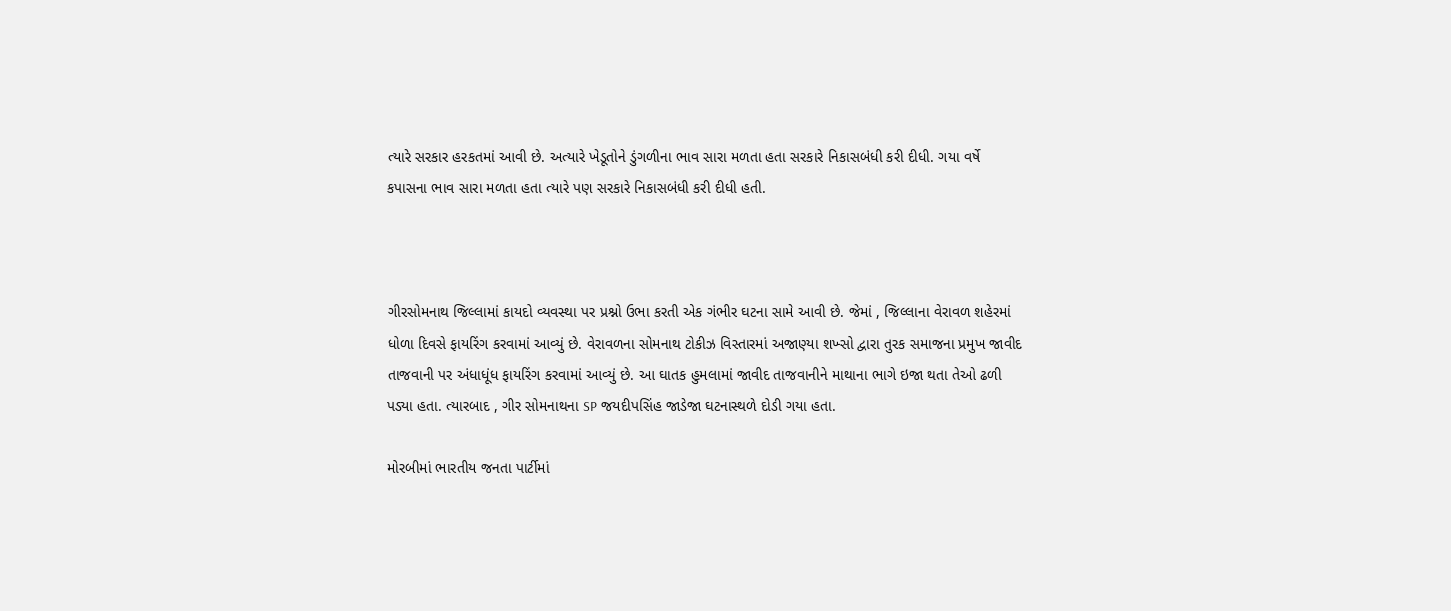ત્યારે સરકાર હરકતમાં આવી છે. અત્યારે ખેડૂતોને ડુંગળીના ભાવ સારા મળતા હતા સરકારે નિકાસબંધી કરી દીધી. ગયા વર્ષે કપાસના ભાવ સારા મળતા હતા ત્યારે પણ સરકારે નિકાસબંધી કરી દીધી હતી.



ગીરસોમનાથ જિલ્લામાં કાયદો વ્યવસ્થા પર પ્રશ્નો ઉભા કરતી એક ગંભીર ઘટના સામે આવી છે. જેમાં , જિલ્લાના વેરાવળ શહેરમાં ધોળા દિવસે ફાયરિંગ કરવામાં આવ્યું છે. વેરાવળના સોમનાથ ટોકીઝ વિસ્તારમાં અજાણ્યા શખ્સો દ્વારા તુરક સમાજના પ્રમુખ જાવીદ તાજવાની પર અંધાધૂંધ ફાયરિંગ કરવામાં આવ્યું છે. આ ઘાતક હુમલામાં જાવીદ તાજવાનીને માથાના ભાગે ઇજા થતા તેઓ ઢળી પડ્યા હતા. ત્યારબાદ , ગીર સોમનાથના SP જયદીપસિંહ જાડેજા ઘટનાસ્થળે દોડી ગયા હતા.

મોરબીમાં ભારતીય જનતા પાર્ટીમાં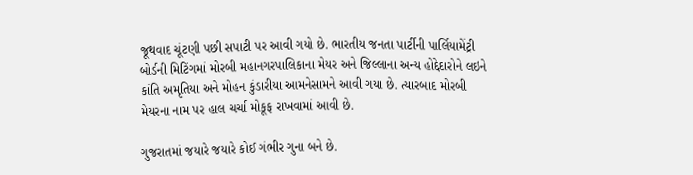જૂથવાદ ચૂંટણી પછી સપાટી પર આવી ગયો છે. ભારતીય જનતા પાર્ટીની પાર્લિયામેંટ્રી બોર્ડની મિટિંગમાં મોરબી મહાનગરપાલિકાના મેયર અને જિલ્લાના અન્ય હોદ્દેદારોને લઇને કાંતિ અમૃતિયા અને મોહન કુંડારીયા આમનેસામને આવી ગયા છે. ત્યારબાદ મોરબી મેયરના નામ પર હાલ ચર્ચા મોકૂફ રાખવામાં આવી છે.

ગુજરાતમાં જયારે જયારે કોઈ ગંભીર ગુના બને છે.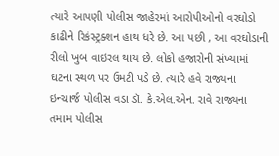ત્યારે આપણી પોલીસ જાહેરમાં આરોપીઓનો વરઘોડો કાઢીને રિકંસ્ટ્રક્શન હાથ ધરે છે. આ પછી , આ વરઘોડાની રીલો ખુબ વાઇરલ થાય છે. લોકો હજારોની સંખ્યામાં ઘટના સ્થળ પર ઉમટી પડે છે. ત્યારે હવે રાજ્યના ઇન્ચાર્જ પોલીસ વડા ડૉ. કે.એલ.એન. રાવે રાજ્યના તમામ પોલીસ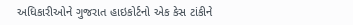અધિકારીઓને ગુજરાત હાઇકોર્ટનો એક કેસ ટાંકીને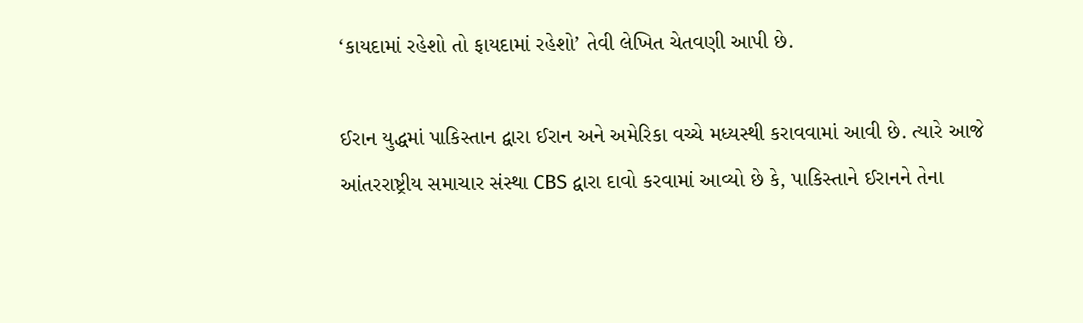‘કાયદામાં રહેશો તો ફાયદામાં રહેશો’ તેવી લેખિત ચેતવણી આપી છે.

ઈરાન યુદ્ધમાં પાકિસ્તાન દ્વારા ઈરાન અને અમેરિકા વચ્ચે મધ્યસ્થી કરાવવામાં આવી છે. ત્યારે આજે આંતરરાષ્ટ્રીય સમાચાર સંસ્થા CBS દ્વારા દાવો કરવામાં આવ્યો છે કે, પાકિસ્તાને ઈરાનને તેના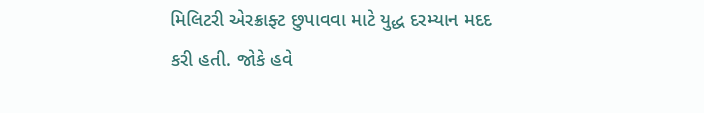મિલિટરી એરક્રાફ્ટ છુપાવવા માટે યુદ્ધ દરમ્યાન મદદ કરી હતી. જોકે હવે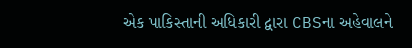એક પાકિસ્તાની અધિકારી દ્વારા CBSના અહેવાલને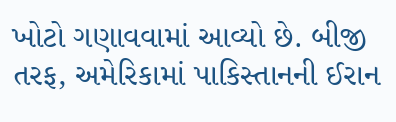ખોટો ગણાવવામાં આવ્યો છે. બીજી તરફ, અમેરિકામાં પાકિસ્તાનની ઈરાન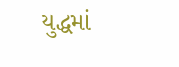યુદ્ધમાં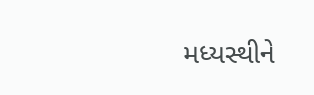મધ્યસ્થીને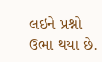લઇને પ્રશ્નો ઉભા થયા છે.